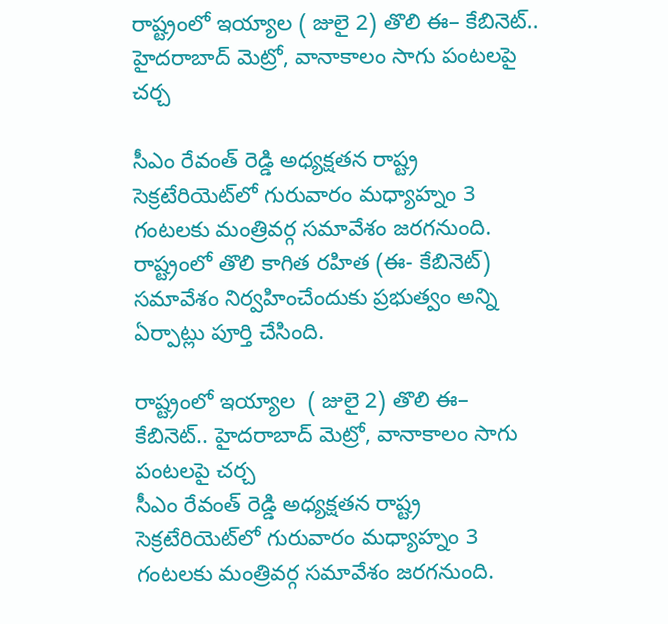రాష్ట్రంలో ఇయ్యాల ( జులై 2) తొలి ఈ– కేబినెట్.. హైదరాబాద్ మెట్రో, వానాకాలం సాగు పంటలపై చర్చ

సీఎం రేవంత్ రెడ్డి అధ్యక్షతన రాష్ట్ర సెక్రటేరియెట్‌‌లో గురువారం మధ్యాహ్నం 3 గంటలకు మంత్రివర్గ సమావేశం జరగనుంది. రాష్ట్రంలో తొలి కాగిత రహిత (ఈ- కేబినెట్) సమావేశం నిర్వహించేందుకు ప్రభుత్వం అన్ని ఏర్పాట్లు పూర్తి చేసింది.

రాష్ట్రంలో ఇయ్యాల  ( జులై 2) తొలి ఈ– కేబినెట్.. హైదరాబాద్ మెట్రో, వానాకాలం సాగు పంటలపై చర్చ
సీఎం రేవంత్ రెడ్డి అధ్యక్షతన రాష్ట్ర సెక్రటేరియెట్‌‌లో గురువారం మధ్యాహ్నం 3 గంటలకు మంత్రివర్గ సమావేశం జరగనుంది.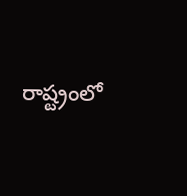రాష్ట్రంలో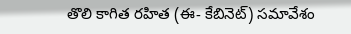తొలి కాగిత రహిత (ఈ- కేబినెట్) సమావేశం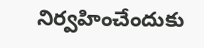నిర్వహించేందుకు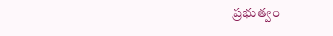ప్రభుత్వం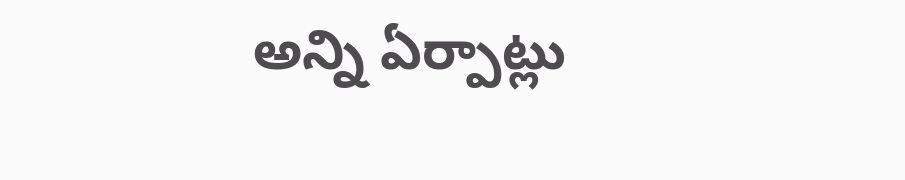అన్ని ఏర్పాట్లు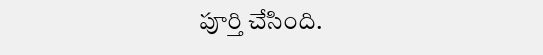పూర్తి చేసింది.